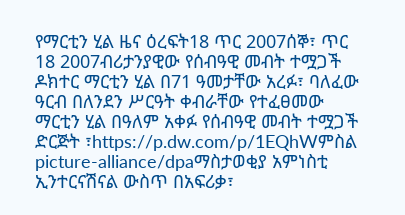የማርቲን ሂል ዜና ዕረፍት18 ጥር 2007ሰኞ፣ ጥር 18 2007ብሪታንያዊው የሰብዓዊ መብት ተሟጋች ዶክተር ማርቲን ሂል በ71 ዓመታቸው አረፉ፣ ባለፈው ዓርብ በለንደን ሥርዓት ቀብራቸው የተፈፀመው ማርቲን ሂል በዓለም አቀፉ የሰብዓዊ መብት ተሟጋች ድርጅት ፣https://p.dw.com/p/1EQhWምስል picture-alliance/dpaማስታወቂያ አምነስቲ ኢንተርናሽናል ውስጥ በአፍሪቃ፣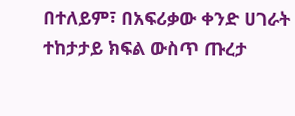በተለይም፣ በአፍሪቃው ቀንድ ሀገራት ተከታታይ ክፍል ውስጥ ጡረታ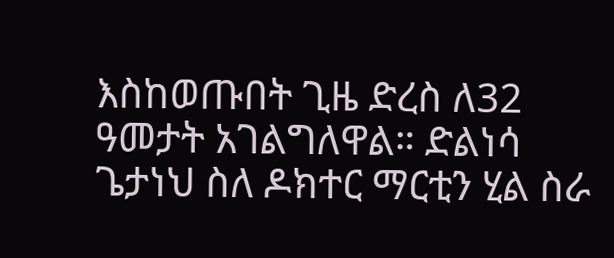እስከወጡበት ጊዜ ድረስ ለ32 ዓመታት አገልግለዋል። ድልነሳ ጌታነህ ስለ ዶክተር ማርቲን ሂል ስራ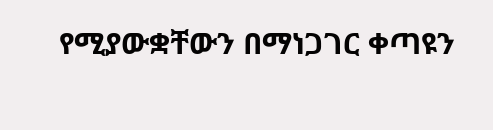የሚያውቋቸውን በማነጋገር ቀጣዩን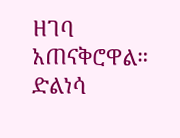ዘገባ አጠናቅሮዋል። ድልነሳ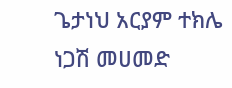ጌታነህ አርያም ተክሌ ነጋሽ መሀመድ